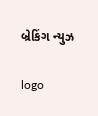બ્રેકિંગ ન્યુઝ

logo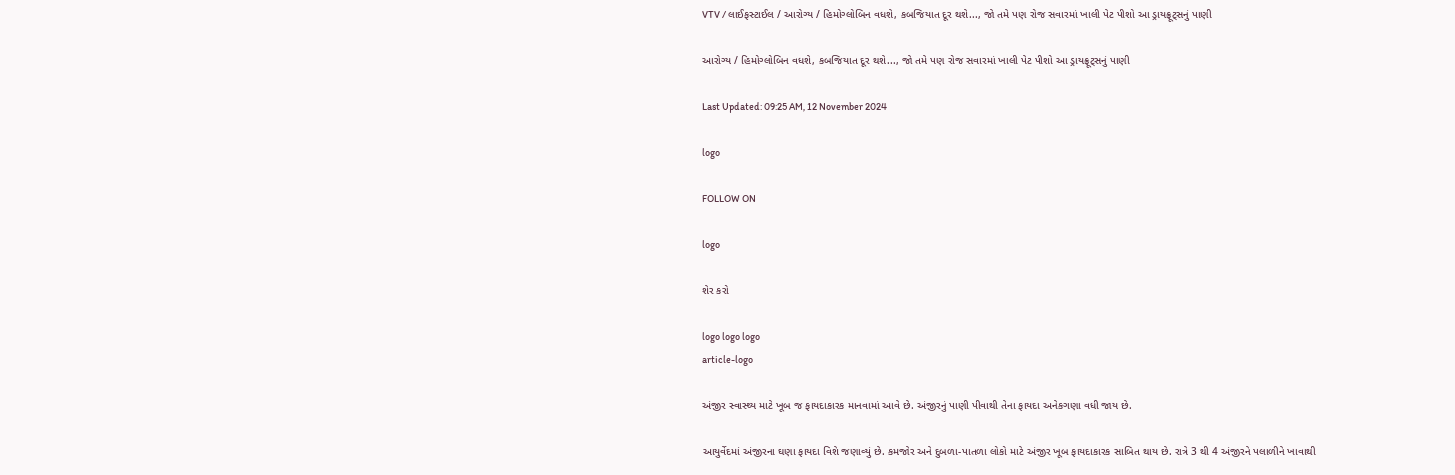VTV / લાઈફસ્ટાઈલ / આરોગ્ય / હિમોગ્લોબિન વધશે, કબજિયાત દૂર થશે..., જો તમે પણ રોજ સવારમાં ખાલી પેટ પીશો આ ડ્રાયફ્રૂટ્સનું પાણી

આરોગ્ય / હિમોગ્લોબિન વધશે, કબજિયાત દૂર થશે..., જો તમે પણ રોજ સવારમાં ખાલી પેટ પીશો આ ડ્રાયફ્રૂટ્સનું પાણી

Last Updated: 09:25 AM, 12 November 2024

logo

FOLLOW ON

logo

શેર કરો

logo logo logo
article-logo

અંજીર સ્વાસ્થ્ય માટે ખૂબ જ ફાયદાકારક માનવામાં આવે છે. અંજીરનું પાણી પીવાથી તેના ફાયદા અનેકગણા વધી જાય છે.

આયુર્વેદમાં અંજીરના ઘણા ફાયદા વિશે જણાવ્યું છે. કમજોર અને દુબળા-પાતળા લોકો માટે અંજીર ખૂબ ફાયદાકારક સાબિત થાય છે. રાત્રે 3 થી 4 અંજીરને પલાળીને ખાવાથી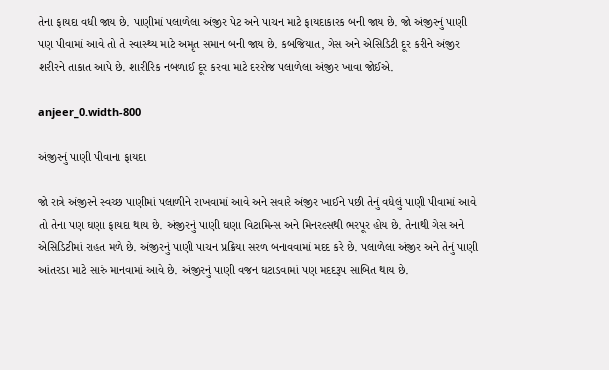તેના ફાયદા વધી જાય છે. પાણીમાં પલાળેલા અંજીર પેટ અને પાચન માટે ફાયદાકારક બની જાય છે. જો અંજીરનું પાણી પણ પીવામાં આવે તો તે સ્વાસ્થ્ય માટે અમૃત સમાન બની જાય છે. કબજિયાત, ગેસ અને એસિડિટી દૂર કરીને અંજીર શરીરને તાકાત આપે છે. શારીરિક નબળાઈ દૂર કરવા માટે દરરોજ પલાળેલા અંજીર ખાવા જોઈએ.

anjeer_0.width-800

અંજીરનું પાણી પીવાના ફાયદા

જો રાત્રે અંજીરને સ્વચ્છ પાણીમાં પલાળીને રાખવામાં આવે અને સવારે અંજીર ખાઈને પછી તેનું વધેલું પાણી પીવામાં આવે તો તેના પણ ઘણા ફાયદા થાય છે. અંજીરનું પાણી ઘણા વિટામિન્સ અને મિનરલ્સથી ભરપૂર હોય છે. તેનાથી ગેસ અને એસિડિટીમાં રાહત મળે છે. અંજીરનું પાણી પાચન પ્રક્રિયા સરળ બનાવવામાં મદદ કરે છે. પલાળેલા અંજીર અને તેનું પાણી આંતરડા માટે સારું માનવામાં આવે છે. અંજીરનું પાણી વજન ઘટાડવામાં પણ મદદરૂપ સાબિત થાય છે.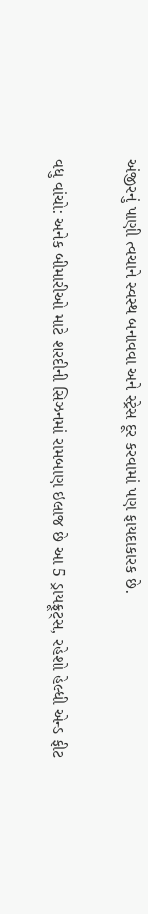અંજીરનું પાણી ત્વચાને સ્વસ્થ બનાવવા અને સ્ટ્રેસ દૂર કરવામાં પણ ફાયદાકારક છે.

વધુ વાંચો: અનેક બીમારીઓ માટે શરદીની સિઝનમાં રામબાણ ઇલાજ છે આ 5 ડ્રાયફ્રૂટ્સ, રહેશો હેલ્ધી એન્ડ ફીટ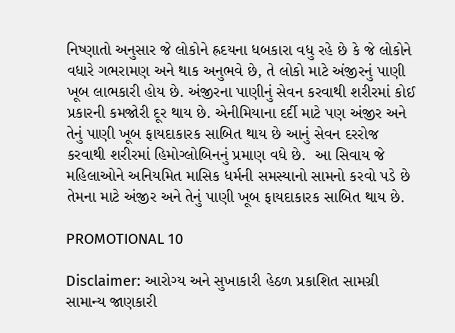નિષ્ણાતો અનુસાર જે લોકોને હ્રદયના ધબકારા વધુ રહે છે કે જે લોકોને વધારે ગભરામણ અને થાક અનુભવે છે, તે લોકો માટે અંજીરનું પાણી ખૂબ લાભકારી હોય છે. અંજીરના પાણીનું સેવન કરવાથી શરીરમાં કોઈ પ્રકારની કમજોરી દૂર થાય છે. એનીમિયાના દર્દી માટે પણ અંજીર અને તેનું પાણી ખૂબ ફાયદાકારક સાબિત થાય છે આનું સેવન દરરોજ કરવાથી શરીરમાં હિમોગ્લોબિનનું પ્રમાણ વધે છે.  આ સિવાય જે મહિલાઓને અનિયમિત માસિક ધર્મની સમસ્યાનો સામનો કરવો પડે છે તેમના માટે અંજીર અને તેનું પાણી ખૂબ ફાયદાકારક સાબિત થાય છે.

PROMOTIONAL 10

Disclaimer: આરોગ્ય અને સુખાકારી હેઠળ પ્રકાશિત સામગ્રી સામાન્ય જાણકારી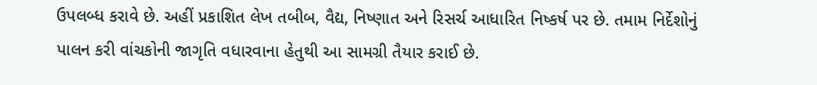ઉપલબ્ધ કરાવે છે. અહીં પ્રકાશિત લેખ તબીબ, વૈદ્ય, નિષ્ણાત અને રિસર્ચ આધારિત નિષ્કર્ષ પર છે. તમામ નિર્દેશોનું પાલન કરી વાંચકોની જાગૃતિ વધારવાના હેતુથી આ સામગ્રી તૈયાર કરાઈ છે.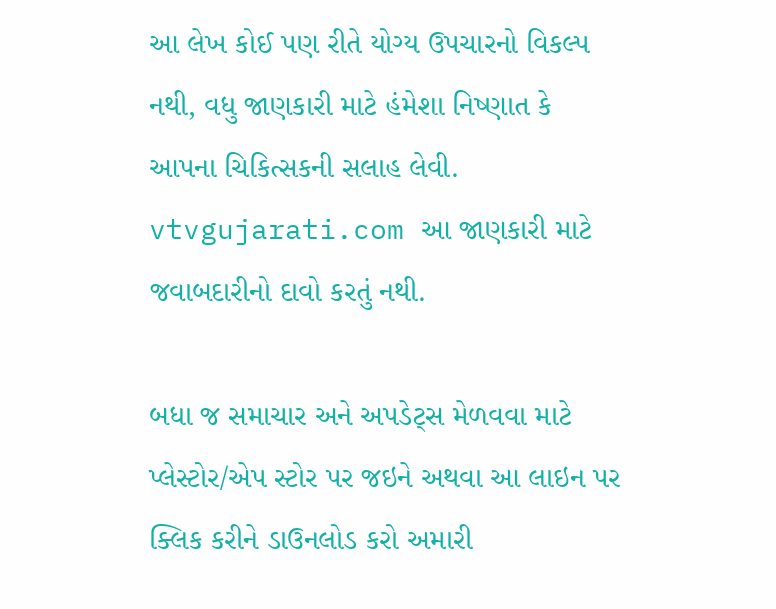આ લેખ કોઈ પણ રીતે યોગ્ય ઉપચારનો વિકલ્પ નથી, વધુ જાણકારી માટે હંમેશા નિષ્ણાત કે આપના ચિકિત્સકની સલાહ લેવી. vtvgujarati.com આ જાણકારી માટે જવાબદારીનો દાવો કરતું નથી.

બધા જ સમાચાર અને અપડેટ્સ મેળવવા માટે પ્લેસ્ટોર/એપ સ્ટોર પર જઇને અથવા આ લાઇન પર ક્લિક કરીને ડાઉનલોડ કરો અમારી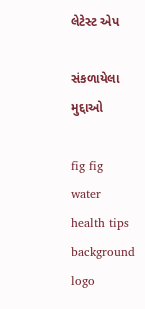લેટેસ્ટ એપ

સંકળાયેલા મુદ્દાઓ

fig fig water health tips
background
logo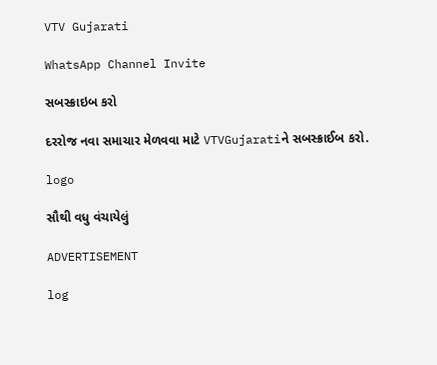VTV Gujarati

WhatsApp Channel Invite

સબસ્ક્રાઇબ કરો

દરરોજ નવા સમાચાર મેળવવા માટે VTVGujaratiને સબસ્ક્રાઈબ કરો.

logo

સૌથી વધુ વંચાયેલું

ADVERTISEMENT

log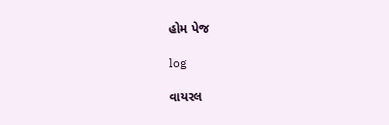હોમ પેજ

log

વાયરલ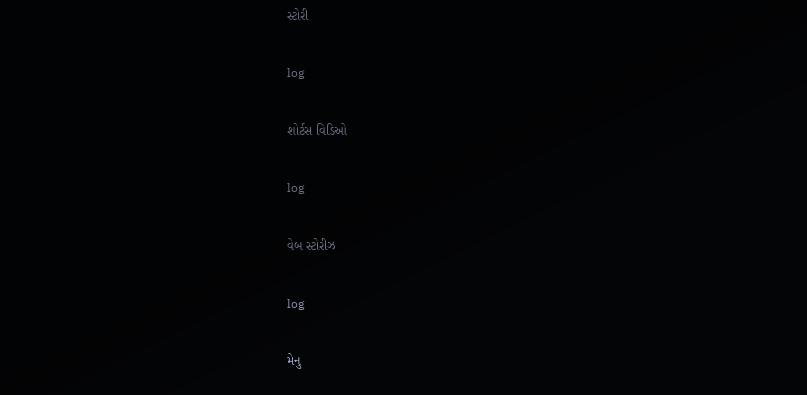સ્ટોરી

log

શોર્ટસ વિડિઓ

log

વેબ સ્ટોરીઝ

log

મેનુ